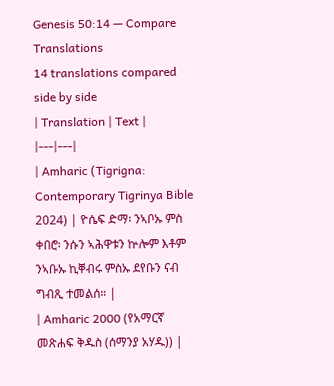Genesis 50:14 — Compare Translations
14 translations compared side by side
| Translation | Text |
|---|---|
| Amharic (Tigrigna: Contemporary Tigrinya Bible 2024) | ዮሴፍ ድማ፡ ንኣቦኡ ምስ ቀበሮ፡ ንሱን ኣሕዋቱን ኵሎም እቶም ንኣቡኡ ኪቐብሩ ምስኡ ደየቡን ናብ ግብጺ ተመልሰ። |
| Amharic 2000 (የአማርኛ መጽሐፍ ቅዱስ (ሰማንያ አሃዱ)) |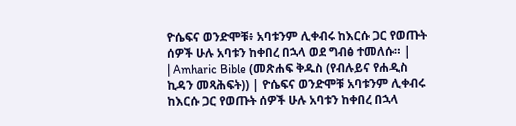ዮሴፍና ወንድሞቹ፥ አባቱንም ሊቀብሩ ከእርሱ ጋር የወጡት ሰዎች ሁሉ አባቱን ከቀበረ በኋላ ወደ ግብፅ ተመለሱ። |
| Amharic Bible (መጽሐፍ ቅዱስ (የብሉይና የሐዲስ ኪዳን መጻሕፍት)) | ዮሴፍና ወንድሞቹ አባቱንም ሊቀብሩ ከእርሱ ጋር የወጡት ሰዎች ሁሉ አባቱን ከቀበረ በኋላ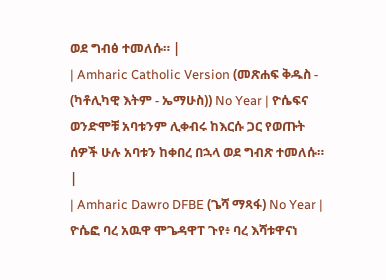ወደ ግብፅ ተመለሱ። |
| Amharic Catholic Version (መጽሐፍ ቅዱስ - (ካቶሊካዊ እትም - ኤማሁስ)) No Year | ዮሴፍና ወንድሞቹ አባቱንም ሊቀብሩ ከእርሱ ጋር የወጡት ሰዎች ሁሉ አባቱን ከቀበረ በኋላ ወደ ግብጽ ተመለሱ። |
| Amharic Dawro DFBE (ጌሻ ማጻፋ) No Year | ዮሴፎ ባረ አዉዋ ሞጌዳዋፐ ጉየ፥ ባረ እሻቱዋናነ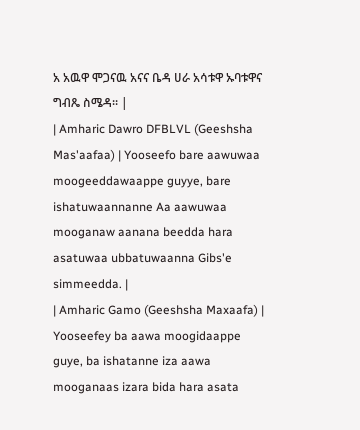አ አዉዋ ሞጋናዉ አናና ቤዳ ሀራ አሳቱዋ ኡባቱዋና ግብጼ ስሜዳ። |
| Amharic Dawro DFBLVL (Geeshsha Mas'aafaa) | Yooseefo bare aawuwaa moogeeddawaappe guyye, bare ishatuwaannanne Aa aawuwaa mooganaw aanana beedda hara asatuwaa ubbatuwaanna Gibs'e simmeedda. |
| Amharic Gamo (Geeshsha Maxaafa) | Yooseefey ba aawa moogidaappe guye, ba ishatanne iza aawa mooganaas izara bida hara asata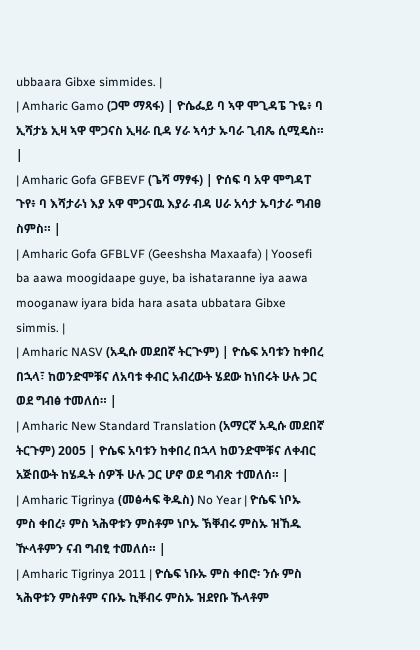ubbaara Gibxe simmides. |
| Amharic Gamo (ጋሞ ማጻፋ) | ዮሴፌይ ባ ኣዋ ሞጊዳፔ ጉዬ፥ ባ ኢሻታኔ ኢዛ ኣዋ ሞጋናስ ኢዛራ ቢዳ ሃራ ኣሳታ ኡባራ ጊብጼ ሲሚዴስ። |
| Amharic Gofa GFBEVF (ጌሻ ማፃፋ) | ዮሰፍ ባ አዋ ሞግዳፐ ጉየ፥ ባ እሻታራነ እያ አዋ ሞጋናዉ እያራ ብዳ ሀራ አሳታ ኡባታራ ግብፀ ስምስ። |
| Amharic Gofa GFBLVF (Geeshsha Maxaafa) | Yoosefi ba aawa moogidaape guye, ba ishataranne iya aawa mooganaw iyara bida hara asata ubbatara Gibxe simmis. |
| Amharic NASV (አዲሱ መደበኛ ትርጒም) | ዮሴፍ አባቱን ከቀበረ በኋላ፣ ከወንድሞቹና ለአባቱ ቀብር አብረውት ሄደው ከነበሩት ሁሉ ጋር ወደ ግብፅ ተመለሰ። |
| Amharic New Standard Translation (አማርኛ አዲሱ መደበኛ ትርጉም) 2005 | ዮሴፍ አባቱን ከቀበረ በኋላ ከወንድሞቹና ለቀብር አጅበውት ከሄዱት ሰዎች ሁሉ ጋር ሆኖ ወደ ግብጽ ተመለሰ። |
| Amharic Tigrinya (መፅሓፍ ቅዱስ) No Year | ዮሴፍ ነቦኡ ምስ ቀበረ፥ ምስ ኣሕዋቱን ምስቶም ነቦኡ ኽቐብሩ ምስኡ ዝኸዱ ዅላቶምን ናብ ግብፂ ተመለሰ። |
| Amharic Tigrinya 2011 | ዮሴፍ ነቡኡ ምስ ቀበሮ፡ ንሱ ምስ ኣሕዋቱን ምስቶም ናቡኡ ኪቐብሩ ምስኡ ዝደየቡ ኹላቶም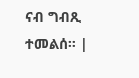ናብ ግብጺ ተመልሰ። |